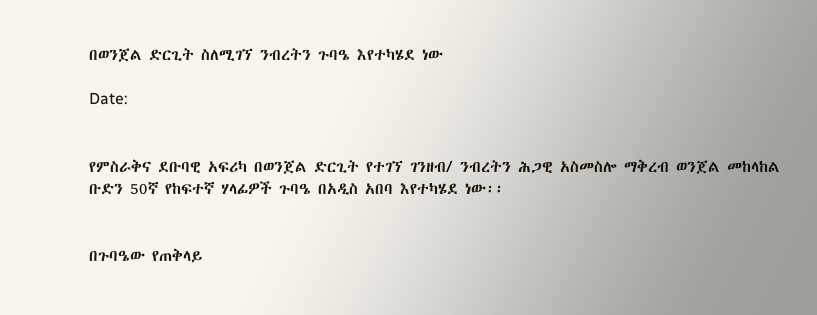በወንጀል ድርጊት ስለሚገኘ ንብረትን ጉባዔ እየተካሄደ ነው

Date:


የምስራቅና ደቡባዊ አፍሪካ በወንጀል ድርጊት የተገኘ ገንዘብ/ ንብረትን ሕጋዊ አስመስሎ ማቅረብ ወንጀል መከላከል ቡድን 50ኛ የከፍተኛ ሃላፊዎች ጉባዔ በአዲስ አበባ እየተካሄደ ነው፡፡


በጉባዔው የጠቅላይ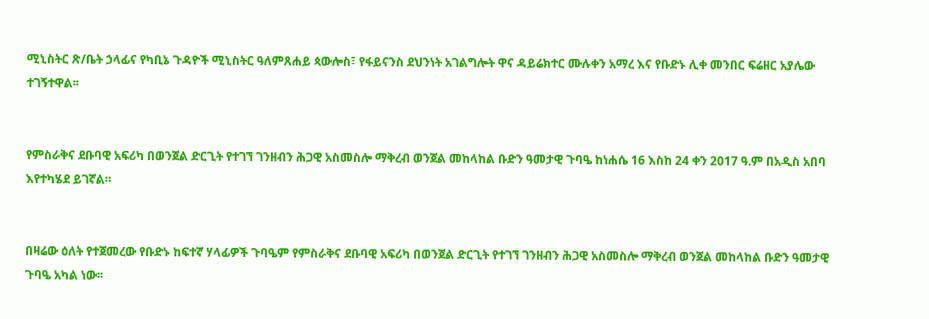ሚኒስትር ጽ/ቤት ኃላፊና የካቢኔ ጉዳዮች ሚኒስትር ዓለምጸሐይ ጳውሎስ፣ የፋይናንስ ደህንነት አገልግሎት ዋና ዳይሬክተር ሙሉቀን አማረ እና የቡድኑ ሊቀ መንበር ፍሬዘር አያሌው ተገኝተዋል፡፡


የምስራቅና ደቡባዊ አፍሪካ በወንጀል ድርጊት የተገኘ ገንዘብን ሕጋዊ አስመስሎ ማቅረብ ወንጀል መከላከል ቡድን ዓመታዊ ጉባዔ ከነሐሴ 16 እስከ 24 ቀን 2017 ዓ.ም በአዲስ አበባ እየተካሄደ ይገኛል።


በዛሬው ዕለት የተጀመረው የቡድኑ ከፍተኛ ሃላፊዎች ጉባዔም የምስራቅና ደቡባዊ አፍሪካ በወንጀል ድርጊት የተገኘ ገንዘብን ሕጋዊ አስመስሎ ማቅረብ ወንጀል መከላከል ቡድን ዓመታዊ ጉባዔ አካል ነው፡፡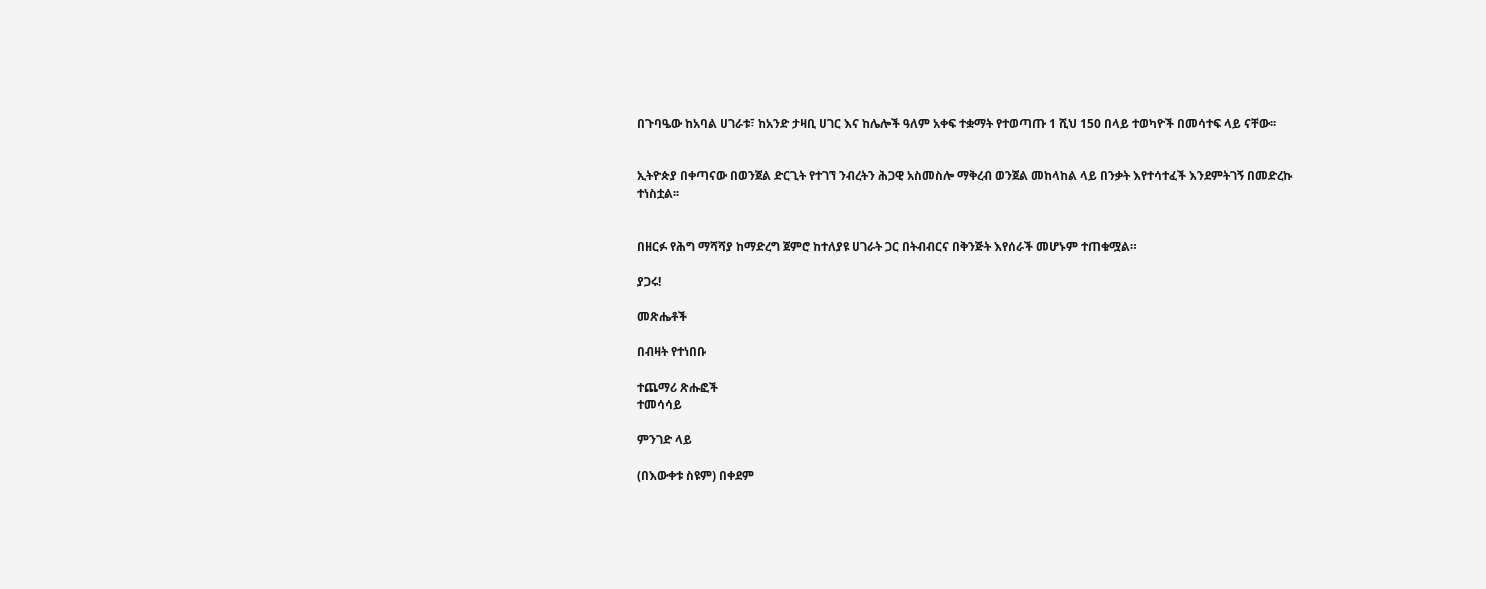በጉባዔው ከአባል ሀገራቱ፣ ከአንድ ታዛቢ ሀገር እና ከሌሎች ዓለም አቀፍ ተቋማት የተወጣጡ 1 ሺህ 150 በላይ ተወካዮች በመሳተፍ ላይ ናቸው፡፡


ኢትዮጵያ በቀጣናው በወንጀል ድርጊት የተገኘ ንብረትን ሕጋዊ አስመስሎ ማቅረብ ወንጀል መከላከል ላይ በንቃት እየተሳተፈች እንደምትገኝ በመድረኩ ተነስቷል፡፡


በዘርፉ የሕግ ማሻሻያ ከማድረግ ጀምሮ ከተለያዩ ሀገራት ጋር በትብብርና በቅንጅት እየሰራች መሆኑም ተጠቁሟል።

ያጋሩ!

መጽሔቶች

በብዛት የተነበቡ

ተጨማሪ ጽሑፎች
ተመሳሳይ

ምንገድ ላይ

(በእውቀቱ ስዩም) በቀደም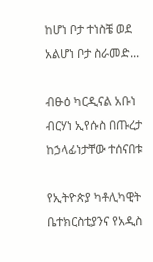ከሆነ ቦታ ተነስቼ ወደ አልሆነ ቦታ ስራመድ...

ብፁዕ ካርዲናል አቡነ ብርሃነ ኢየሱስ በጡረታ ከኃላፊነታቸው ተሰናበቱ

የኢትዮጵያ ካቶሊካዊት ቤተክርስቲያንና የአዲስ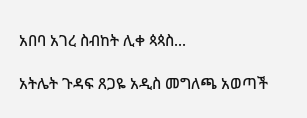አበባ አገረ ስብከት ሊቀ ጳጳስ...

አትሌት ጉዳፍ ጸጋዬ አዲስ መግለጫ አወጣች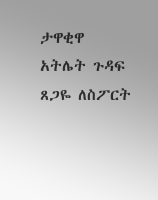ታዋቂዋ አትሌት ጉዳፍ ጸጋዬ ለስፖርት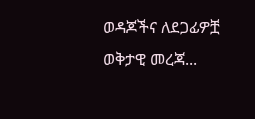ወዳጆችና ለደጋፊዎቿ ወቅታዊ መረጃ...